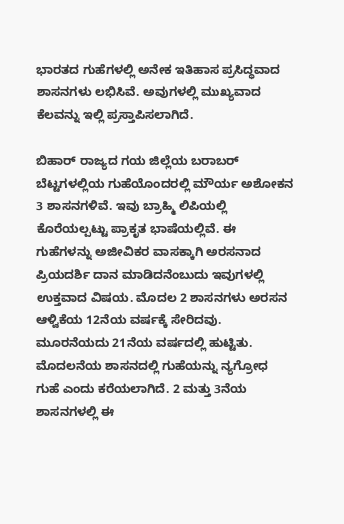ಭಾರತದ ಗುಹೆಗಳಲ್ಲಿ ಅನೇಕ ಇತಿಹಾಸ ಪ್ರಸಿದ್ಧವಾದ ಶಾಸನಗಳು ಲಭಿಸಿವೆ. ಅವುಗಳಲ್ಲಿ ಮುಖ್ಯವಾದ ಕೆಲವನ್ನು ಇಲ್ಲಿ ಪ್ರಸ್ತಾಪಿಸಲಾಗಿದೆ.

ಬಿಹಾರ್ ರಾಜ್ಯದ ಗಯ ಜಿಲ್ಲೆಯ ಬರಾಬರ್ ಬೆಟ್ಟಗಳಲ್ಲಿಯ ಗುಹೆಯೊಂದರಲ್ಲಿ ಮೌರ್ಯ ಅಶೋಕನ 3 ಶಾಸನಗಳಿವೆ. ಇವು ಬ್ರಾಹ್ಮಿ ಲಿಪಿಯಲ್ಲಿ ಕೊರೆಯಲ್ಪಟ್ಟು ಪ್ರಾಕೃತ ಭಾಷೆಯಲ್ಲಿವೆ. ಈ ಗುಹೆಗಳನ್ನು ಅಜೀವಿಕರ ವಾಸಕ್ಕಾಗಿ ಅರಸನಾದ ಪ್ರಿಯದರ್ಶಿ ದಾನ ಮಾಡಿದನೆಂಬುದು ಇವುಗಳಲ್ಲಿ ಉಕ್ತವಾದ ವಿಷಯ. ಮೊದಲ 2 ಶಾಸನಗಳು ಅರಸನ ಆಳ್ವಿಕೆಯ 12ನೆಯ ವರ್ಷಕ್ಕೆ ಸೇರಿದವು. ಮೂರನೆಯದು 21ನೆಯ ವರ್ಷದಲ್ಲಿ ಹುಟ್ಟಿತು. ಮೊದಲನೆಯ ಶಾಸನದಲ್ಲಿ ಗುಹೆಯನ್ನು ನ್ಯಗ್ರೋಧ ಗುಹೆ ಎಂದು ಕರೆಯಲಾಗಿದೆ. 2 ಮತ್ತು 3ನೆಯ ಶಾಸನಗಳಲ್ಲಿ ಈ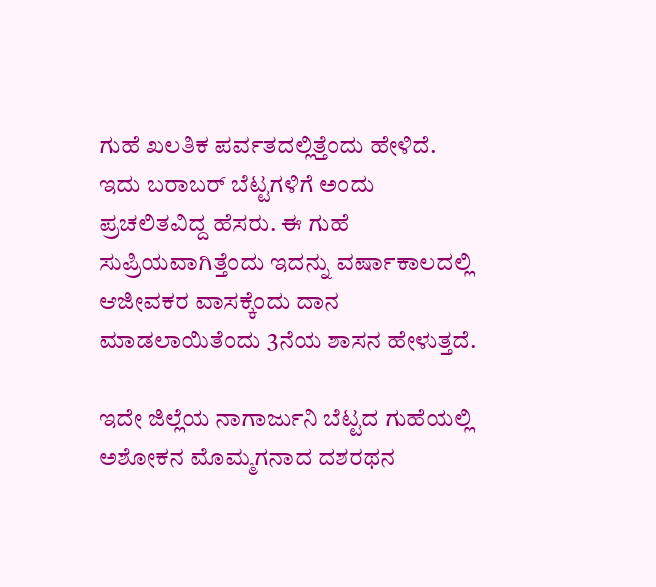ಗುಹೆ ಖಲತಿಕ ಪರ್ವತದಲ್ಲಿತ್ತೆಂದು ಹೇಳಿದೆ. ಇದು ಬರಾಬರ್ ಬೆಟ್ಟಗಳಿಗೆ ಅಂದು ಪ್ರಚಲಿತವಿದ್ದ ಹೆಸರು. ಈ ಗುಹೆ ಸುಪ್ರಿಯವಾಗಿತ್ತೆಂದು ಇದನ್ನು ವರ್ಷಾಕಾಲದಲ್ಲಿ ಆಜೀವಕರ ವಾಸಕ್ಕೆಂದು ದಾನ ಮಾಡಲಾಯಿತೆಂದು 3ನೆಯ ಶಾಸನ ಹೇಳುತ್ತದೆ.

ಇದೇ ಜಿಲ್ಲೆಯ ನಾಗಾರ್ಜುನಿ ಬೆಟ್ಟದ ಗುಹೆಯಲ್ಲಿ ಅಶೋಕನ ಮೊಮ್ಮಗನಾದ ದಶರಥನ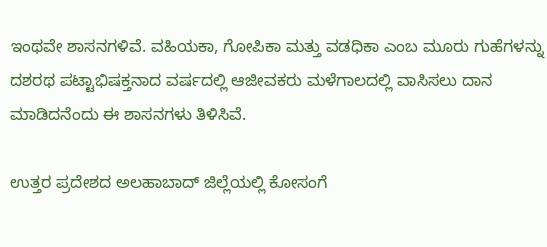ಇಂಥವೇ ಶಾಸನಗಳಿವೆ. ವಹಿಯಕಾ, ಗೋಪಿಕಾ ಮತ್ತು ವಡಧಿಕಾ ಎಂಬ ಮೂರು ಗುಹೆಗಳನ್ನು ದಶರಥ ಪಟ್ಟಾಭಿಷಕ್ತನಾದ ವರ್ಷದಲ್ಲಿ ಆಜೀವಕರು ಮಳೆಗಾಲದಲ್ಲಿ ವಾಸಿಸಲು ದಾನ ಮಾಡಿದನೆಂದು ಈ ಶಾಸನಗಳು ತಿಳಿಸಿವೆ.

ಉತ್ತರ ಪ್ರದೇಶದ ಅಲಹಾಬಾದ್ ಜಿಲ್ಲೆಯಲ್ಲಿ ಕೋಸಂಗೆ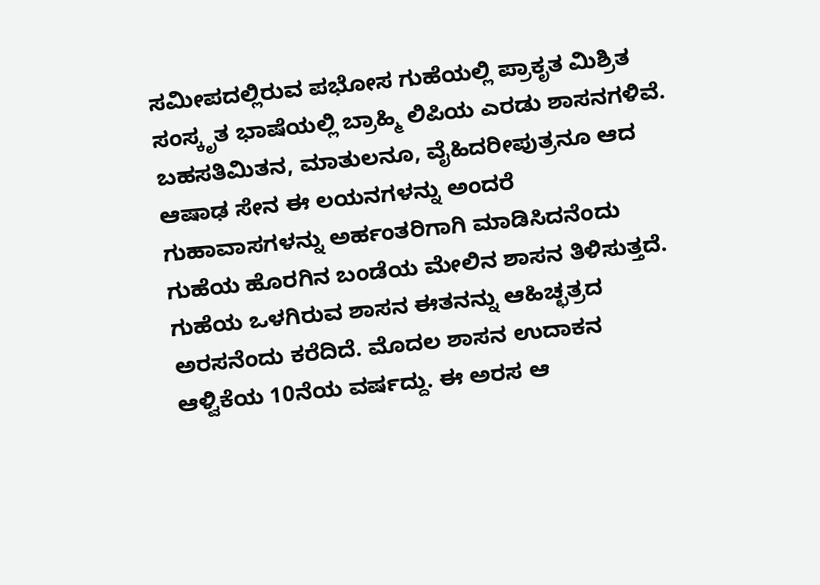ಸಮೀಪದಲ್ಲಿರುವ ಪಭೋಸ ಗುಹೆಯಲ್ಲಿ ಪ್ರಾಕೃತ ಮಿಶ್ರಿತ ಸಂಸ್ಕೃತ ಭಾಷೆಯಲ್ಲಿ ಬ್ರಾಹ್ಮಿ ಲಿಪಿಯ ಎರಡು ಶಾಸನಗಳಿವೆ. ಬಹಸತಿಮಿತನ, ಮಾತುಲನೂ, ವೈಹಿದರೀಪುತ್ರನೂ ಆದ ಆಷಾಢ ಸೇನ ಈ ಲಯನಗಳನ್ನು ಅಂದರೆ ಗುಹಾವಾಸಗಳನ್ನು ಅರ್ಹಂತರಿಗಾಗಿ ಮಾಡಿಸಿದನೆಂದು ಗುಹೆಯ ಹೊರಗಿನ ಬಂಡೆಯ ಮೇಲಿನ ಶಾಸನ ತಿಳಿಸುತ್ತದೆ. ಗುಹೆಯ ಒಳಗಿರುವ ಶಾಸನ ಈತನನ್ನು ಆಹಿಚ್ಛತ್ರದ ಅರಸನೆಂದು ಕರೆದಿದೆ. ಮೊದಲ ಶಾಸನ ಉದಾಕನ ಆಳ್ವಿಕೆಯ 10ನೆಯ ವರ್ಷದ್ದು. ಈ ಅರಸ ಆ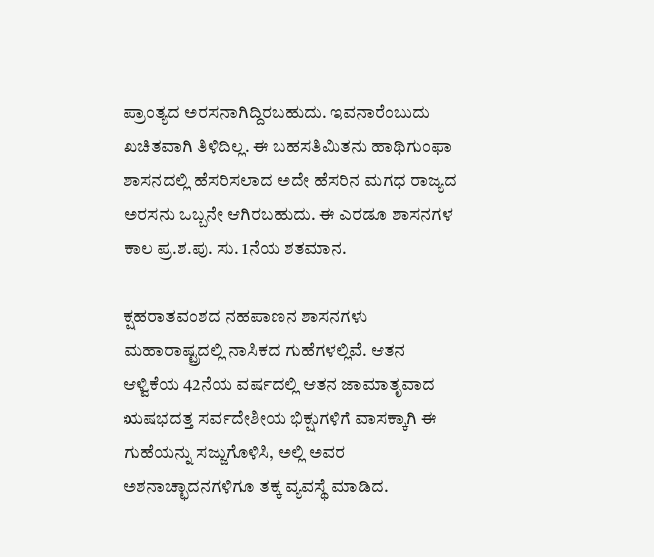ಪ್ರಾಂತ್ಯದ ಅರಸನಾಗಿದ್ದಿರಬಹುದು. ಇವನಾರೆಂಬುದು ಖಚಿತವಾಗಿ ತಿಳಿದಿಲ್ಲ. ಈ ಬಹಸತಿಮಿತನು ಹಾಥಿಗುಂಫಾ ಶಾಸನದಲ್ಲಿ ಹೆಸರಿಸಲಾದ ಅದೇ ಹೆಸರಿನ ಮಗಧ ರಾಜ್ಯದ ಅರಸನು ಒಬ್ಬನೇ ಆಗಿರಬಹುದು. ಈ ಎರಡೂ ಶಾಸನಗಳ ಕಾಲ ಪ್ರ.ಶ.ಪು. ಸು. 1ನೆಯ ಶತಮಾನ.

ಕ್ಷಹರಾತವಂಶದ ನಹಪಾಣನ ಶಾಸನಗಳು ಮಹಾರಾಷ್ಟ್ರದಲ್ಲಿ ನಾಸಿಕದ ಗುಹೆಗಳಲ್ಲಿವೆ. ಆತನ ಆಳ್ವಿಕೆಯ 42ನೆಯ ವರ್ಷದಲ್ಲಿ ಆತನ ಜಾಮಾತೃವಾದ ಋಷಭದತ್ತ ಸರ್ವದೇಶೀಯ ಭಿಕ್ಷುಗಳಿಗೆ ವಾಸಕ್ಕಾಗಿ ಈ ಗುಹೆಯನ್ನು ಸಜ್ಜುಗೊಳಿಸಿ, ಅಲ್ಲಿ ಅವರ ಅಶನಾಚ್ಛಾದನಗಳಿಗೂ ತಕ್ಕ ವ್ಯವಸ್ಥೆ ಮಾಡಿದ.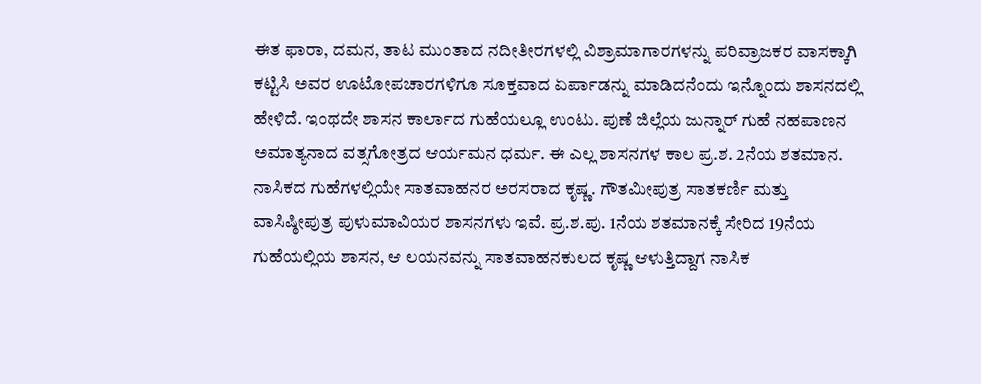ಈತ ಫಾರಾ, ದಮನ, ತಾಟ ಮುಂತಾದ ನದೀತೀರಗಳಲ್ಲಿ ವಿಶ್ರಾಮಾಗಾರಗಳನ್ನು ಪರಿವ್ರಾಜಕರ ವಾಸಕ್ಕಾಗಿ ಕಟ್ಟಿಸಿ ಅವರ ಊಟೋಪಚಾರಗಳಿಗೂ ಸೂಕ್ತವಾದ ಏರ್ಪಾಡನ್ನು ಮಾಡಿದನೆಂದು ಇನ್ನೊಂದು ಶಾಸನದಲ್ಲಿ ಹೇಳಿದೆ. ಇಂಥದೇ ಶಾಸನ ಕಾರ್ಲಾದ ಗುಹೆಯಲ್ಲೂ ಉಂಟು. ಪುಣೆ ಜಿಲ್ಲೆಯ ಜುನ್ನಾರ್ ಗುಹೆ ನಹಪಾಣನ ಅಮಾತ್ಯನಾದ ವತ್ಸಗೋತ್ರದ ಆರ್ಯಮನ ಧರ್ಮ. ಈ ಎಲ್ಲ ಶಾಸನಗಳ ಕಾಲ ಪ್ರ.ಶ. 2ನೆಯ ಶತಮಾನ. ನಾಸಿಕದ ಗುಹೆಗಳಲ್ಲಿಯೇ ಸಾತವಾಹನರ ಅರಸರಾದ ಕೃಷ್ಣ. ಗೌತಮೀಪುತ್ರ ಸಾತಕರ್ಣಿ ಮತ್ತು ವಾಸಿಷ್ಠೀಪುತ್ರ ಪುಳುಮಾವಿಯರ ಶಾಸನಗಳು ಇವೆ. ಪ್ರ.ಶ.ಪು. 1ನೆಯ ಶತಮಾನಕ್ಕೆ ಸೇರಿದ 19ನೆಯ ಗುಹೆಯಲ್ಲಿಯ ಶಾಸನ, ಆ ಲಯನವನ್ನು ಸಾತವಾಹನಕುಲದ ಕೃಷ್ಣ ಆಳುತ್ತಿದ್ದಾಗ ನಾಸಿಕ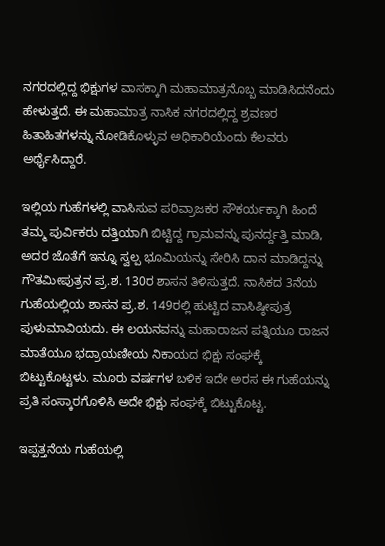ನಗರದಲ್ಲಿದ್ದ ಭಿಕ್ಷುಗಳ ವಾಸಕ್ಕಾಗಿ ಮಹಾಮಾತ್ರನೊಬ್ಬ ಮಾಡಿಸಿದನೆಂದು ಹೇಳುತ್ತದೆ. ಈ ಮಹಾಮಾತ್ರ ನಾಸಿಕ ನಗರದಲ್ಲಿದ್ದ ಶ್ರವಣರ ಹಿತಾಹಿತಗಳನ್ನು ನೋಡಿಕೊಳ್ಳುವ ಅಧಿಕಾರಿಯೆಂದು ಕೆಲವರು ಅರ್ಥೈಸಿದ್ದಾರೆ.

ಇಲ್ಲಿಯ ಗುಹೆಗಳಲ್ಲಿ ವಾಸಿಸುವ ಪರಿವ್ರಾಜಕರ ಸೌಕರ್ಯಕ್ಕಾಗಿ ಹಿಂದೆ ತಮ್ಮ ಪುರ್ವಿಕರು ದತ್ತಿಯಾಗಿ ಬಿಟ್ಟಿದ್ದ ಗ್ರಾಮವನ್ನು ಪುನರ್ದ್ದತ್ತಿ ಮಾಡಿ, ಅದರ ಜೊತೆಗೆ ಇನ್ನೂ ಸ್ವಲ್ಪ ಭೂಮಿಯನ್ನು ಸೇರಿಸಿ ದಾನ ಮಾಡಿದ್ದನ್ನು ಗೌತಮೀಪುತ್ರನ ಪ್ರ.ಶ. 130ರ ಶಾಸನ ತಿಳಿಸುತ್ತದೆ. ನಾಸಿಕದ 3ನೆಯ ಗುಹೆಯಲ್ಲಿಯ ಶಾಸನ ಪ್ರ.ಶ. 149ರಲ್ಲಿ ಹುಟ್ಟಿದ ವಾಸಿಷ್ಠೀಪುತ್ರ ಪುಳುಮಾವಿಯದು. ಈ ಲಯನವನ್ನು ಮಹಾರಾಜನ ಪತ್ನಿಯೂ ರಾಜನ ಮಾತೆಯೂ ಭದ್ರಾಯಣೀಯ ನಿಕಾಯದ ಭಿಕ್ಷು ಸಂಘಕ್ಕೆ ಬಿಟ್ಟುಕೊಟ್ಟಳು. ಮೂರು ವರ್ಷಗಳ ಬಳಿಕ ಇದೇ ಅರಸ ಈ ಗುಹೆಯನ್ನು ಪ್ರತಿ ಸಂಸ್ಕಾರಗೊಳಿಸಿ ಅದೇ ಭಿಕ್ಷು ಸಂಘಕ್ಕೆ ಬಿಟ್ಟುಕೊಟ್ಟ.

ಇಪ್ಪತ್ತನೆಯ ಗುಹೆಯಲ್ಲಿ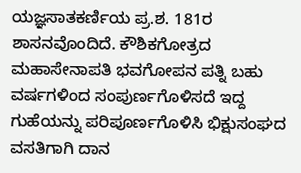ಯಜ್ಞಸಾತಕರ್ಣಿಯ ಪ್ರ.ಶ. 181ರ ಶಾಸನವೊಂದಿದೆ. ಕೌಶಿಕಗೋತ್ರದ ಮಹಾಸೇನಾಪತಿ ಭವಗೋಪನ ಪತ್ನಿ ಬಹು ವರ್ಷಗಳಿಂದ ಸಂಪುರ್ಣಗೊಳಿಸದೆ ಇದ್ದ ಗುಹೆಯನ್ನು ಪರಿಪೂರ್ಣಗೊಳಿಸಿ ಭಿಕ್ಷುಸಂಘದ ವಸತಿಗಾಗಿ ದಾನ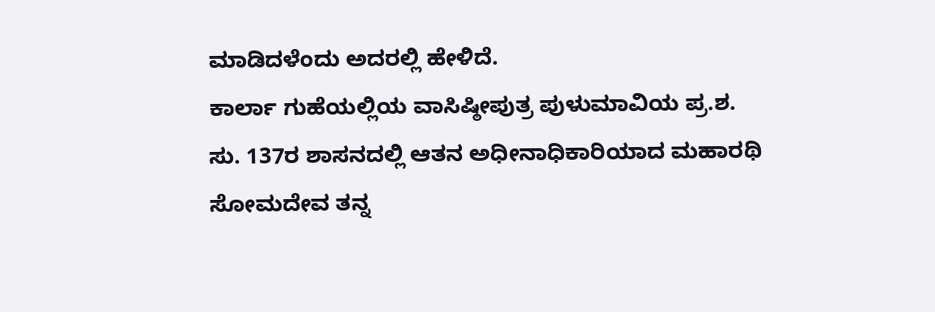ಮಾಡಿದಳೆಂದು ಅದರಲ್ಲಿ ಹೇಳಿದೆ.
ಕಾರ್ಲಾ ಗುಹೆಯಲ್ಲಿಯ ವಾಸಿಷ್ಠೀಪುತ್ರ ಪುಳುಮಾವಿಯ ಪ್ರ.ಶ. ಸು. 137ರ ಶಾಸನದಲ್ಲಿ ಆತನ ಅಧೀನಾಧಿಕಾರಿಯಾದ ಮಹಾರಥಿ ಸೋಮದೇವ ತನ್ನ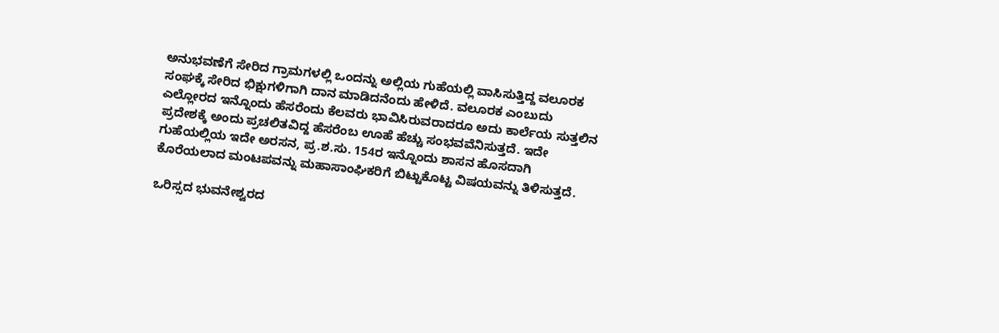ಅನುಭವಣೆಗೆ ಸೇರಿದ ಗ್ರಾಮಗಳಲ್ಲಿ ಒಂದನ್ನು ಅಲ್ಲಿಯ ಗುಹೆಯಲ್ಲಿ ವಾಸಿಸುತ್ತಿದ್ದ ವಲೂರಕ ಸಂಘಕ್ಕೆ ಸೇರಿದ ಭಿಕ್ಷುಗಳಿಗಾಗಿ ದಾನ ಮಾಡಿದನೆಂದು ಹೇಳಿದೆ. ವಲೂರಕ ಎಂಬುದು ಎಲ್ಲೋರದ ಇನ್ನೊಂದು ಹೆಸರೆಂದು ಕೆಲವರು ಭಾವಿಸಿರುವರಾದರೂ ಅದು ಕಾರ್ಲೆಯ ಸುತ್ತಲಿನ ಪ್ರದೇಶಕ್ಕೆ ಅಂದು ಪ್ರಚಲಿತವಿದ್ದ ಹೆಸರೆಂಬ ಊಹೆ ಹೆಚ್ಚು ಸಂಭವವೆನಿಸುತ್ತದೆ. ಇದೇ ಗುಹೆಯಲ್ಲಿಯ ಇದೇ ಅರಸನ, ಪ್ರ.ಶ.ಸು. 154ರ ಇನ್ನೊಂದು ಶಾಸನ ಹೊಸದಾಗಿ ಕೊರೆಯಲಾದ ಮಂಟಪವನ್ನು ಮಹಾಸಾಂಘಿಕರಿಗೆ ಬಿಟ್ಟುಕೊಟ್ಟ ವಿಷಯವನ್ನು ತಿಳಿಸುತ್ತದೆ.

ಒರಿಸ್ಸದ ಭುವನೇಶ್ವರದ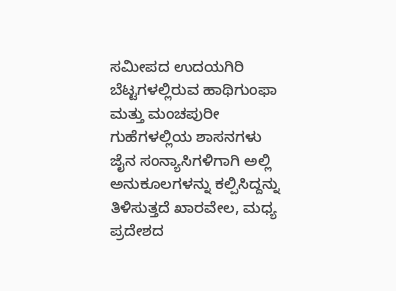ಸಮೀಪದ ಉದಯಗಿರಿ ಬೆಟ್ಟಗಳಲ್ಲಿರುವ ಹಾಥಿಗುಂಫಾ ಮತ್ತು ಮಂಚಪುರೀ ಗುಹೆಗಳಲ್ಲಿಯ ಶಾಸನಗಳು ಜೈನ ಸಂನ್ಯಾಸಿಗಳಿಗಾಗಿ ಅಲ್ಲಿ ಅನುಕೂಲಗಳನ್ನು ಕಲ್ಪಿಸಿದ್ದನ್ನು ತಿಳಿಸುತ್ತದೆ ಖಾರವೇಲ, ಮಧ್ಯ ಪ್ರದೇಶದ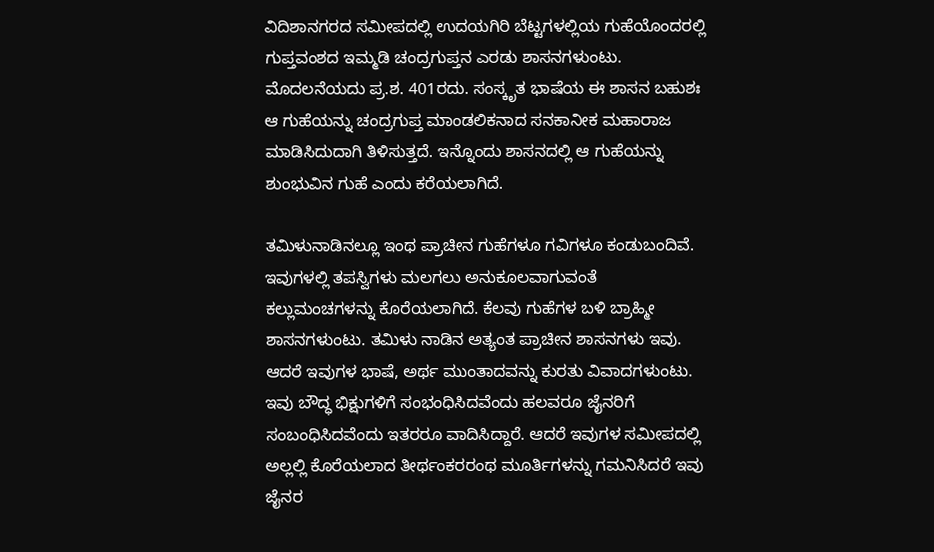ವಿದಿಶಾನಗರದ ಸಮೀಪದಲ್ಲಿ ಉದಯಗಿರಿ ಬೆಟ್ಟಗಳಲ್ಲಿಯ ಗುಹೆಯೊಂದರಲ್ಲಿ ಗುಪ್ತವಂಶದ ಇಮ್ಮಡಿ ಚಂದ್ರಗುಪ್ತನ ಎರಡು ಶಾಸನಗಳುಂಟು. ಮೊದಲನೆಯದು ಪ್ರ.ಶ. 401ರದು. ಸಂಸ್ಕೃತ ಭಾಷೆಯ ಈ ಶಾಸನ ಬಹುಶಃ ಆ ಗುಹೆಯನ್ನು ಚಂದ್ರಗುಪ್ತ ಮಾಂಡಲಿಕನಾದ ಸನಕಾನೀಕ ಮಹಾರಾಜ ಮಾಡಿಸಿದುದಾಗಿ ತಿಳಿಸುತ್ತದೆ. ಇನ್ನೊಂದು ಶಾಸನದಲ್ಲಿ ಆ ಗುಹೆಯನ್ನು ಶುಂಭುವಿನ ಗುಹೆ ಎಂದು ಕರೆಯಲಾಗಿದೆ.

ತಮಿಳುನಾಡಿನಲ್ಲೂ ಇಂಥ ಪ್ರಾಚೀನ ಗುಹೆಗಳೂ ಗವಿಗಳೂ ಕಂಡುಬಂದಿವೆ. ಇವುಗಳಲ್ಲಿ ತಪಸ್ವಿಗಳು ಮಲಗಲು ಅನುಕೂಲವಾಗುವಂತೆ ಕಲ್ಲುಮಂಚಗಳನ್ನು ಕೊರೆಯಲಾಗಿದೆ. ಕೆಲವು ಗುಹೆಗಳ ಬಳಿ ಬ್ರಾಹ್ಮೀ ಶಾಸನಗಳುಂಟು. ತಮಿಳು ನಾಡಿನ ಅತ್ಯಂತ ಪ್ರಾಚೀನ ಶಾಸನಗಳು ಇವು. ಆದರೆ ಇವುಗಳ ಭಾಷೆ, ಅರ್ಥ ಮುಂತಾದವನ್ನು ಕುರತು ವಿವಾದಗಳುಂಟು. ಇವು ಬೌದ್ಧ ಭಿಕ್ಷುಗಳಿಗೆ ಸಂಭಂಧಿಸಿದವೆಂದು ಹಲವರೂ ಜೈನರಿಗೆ ಸಂಬಂಧಿಸಿದವೆಂದು ಇತರರೂ ವಾದಿಸಿದ್ದಾರೆ. ಆದರೆ ಇವುಗಳ ಸಮೀಪದಲ್ಲಿ ಅಲ್ಲಲ್ಲಿ ಕೊರೆಯಲಾದ ತೀರ್ಥಂಕರರಂಥ ಮೂರ್ತಿಗಳನ್ನು ಗಮನಿಸಿದರೆ ಇವು ಜೈನರ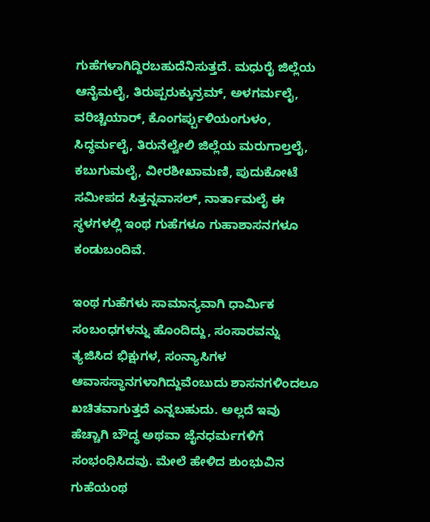ಗುಹೆಗಳಾಗಿದ್ದಿರಬಹುದೆನಿಸುತ್ತದೆ. ಮಧುರೈ ಜಿಲ್ಲೆಯ ಆನೈಮಲೈ, ತಿರುಪ್ಪರುಕ್ಕುನ್ರಮ್, ಅಳಗರ್ಮಲೈ, ವರಿಚ್ಚಿಯಾರ್, ಕೊಂಗರ್ಪ್ಪುಳಿಯಂಗುಳಂ, ಸಿದ್ಧರ್ಮಲೈ, ತಿರುನೆಲ್ವೇಲಿ ಜಿಲ್ಲೆಯ ಮರುಗಾಲ್ತಲೈ, ಕಬುಗುಮಲೈ, ವೀರಶೀಖಾಮಣಿ, ಪುದುಕೋಟೆ ಸಮೀಪದ ಸಿತ್ತನ್ನವಾಸಲ್, ನಾರ್ತಾಮಲೈ ಈ ಸ್ಥಳಗಳಲ್ಲಿ ಇಂಥ ಗುಹೆಗಳೂ ಗುಹಾಶಾಸನಗಳೂ ಕಂಡುಬಂದಿವೆ.

ಇಂಥ ಗುಹೆಗಳು ಸಾಮಾನ್ಯವಾಗಿ ಧಾರ್ಮಿಕ ಸಂಬಂಧಗಳನ್ನು ಹೊಂದಿದ್ದು, ಸಂಸಾರವನ್ನು ತ್ಯಜಿಸಿದ ಭಿಕ್ಷುಗಳ, ಸಂನ್ಯಾಸಿಗಳ ಆವಾಸಸ್ಥಾನಗಳಾಗಿದ್ದುವೆಂಬುದು ಶಾಸನಗಳಿಂದಲೂ ಖಚಿತವಾಗುತ್ತದೆ ಎನ್ನಬಹುದು. ಅಲ್ಲದೆ ಇವು ಹೆಚ್ಚಾಗಿ ಬೌದ್ಧ ಅಥವಾ ಜೈನಧರ್ಮಗಳಿಗೆ ಸಂಭಂಧಿಸಿದವು. ಮೇಲೆ ಹೇಳಿದ ಶುಂಭುವಿನ ಗುಹೆಯಂಥ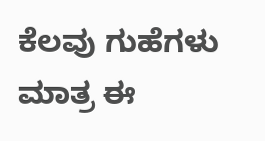ಕೆಲವು ಗುಹೆಗಳು ಮಾತ್ರ ಈ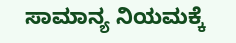ಸಾಮಾನ್ಯ ನಿಯಮಕ್ಕೆ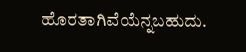ಹೊರತಾಗಿವೆಯೆನ್ನಬಹುದು.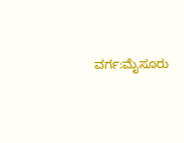ವರ್ಗ:ಮೈಸೂರು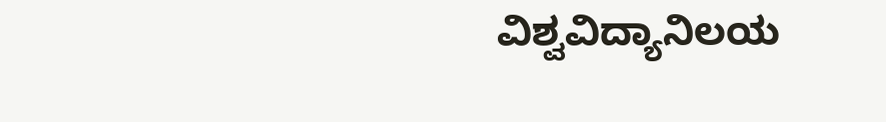ವಿಶ್ವವಿದ್ಯಾನಿಲಯ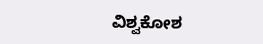ವಿಶ್ವಕೋಶ